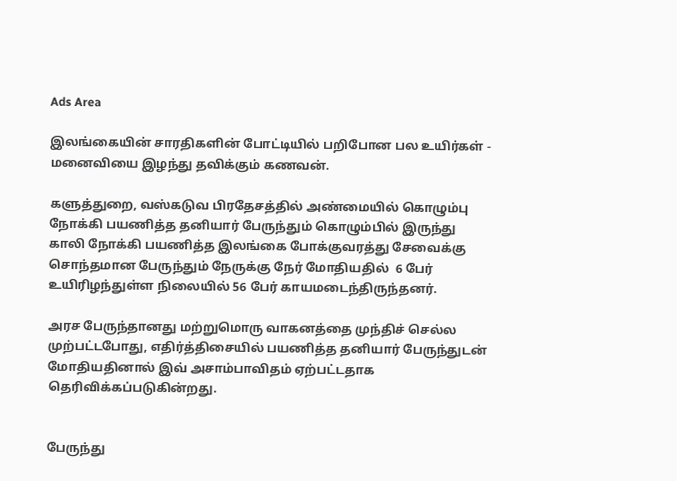Ads Area

இலங்கையின் சாரதிகளின் போட்டியில் பறிபோன பல உயிர்கள் - மனைவியை இழந்து தவிக்கும் கணவன்.

களுத்துறை, வஸ்கடுவ பிரதேசத்தில் அண்மையில் கொழும்பு நோக்கி பயணித்த தனியார் பேருந்தும் கொழும்பில் இருந்து காலி நோக்கி பயணித்த இலங்கை போக்குவரத்து சேவைக்கு சொந்தமான பேருந்தும் நேருக்கு நேர் மோதியதில்  6 பேர் உயிரிழந்துள்ள நிலையில் 56 பேர் காயமடைந்திருந்தனர்.

அரச பேருந்தானது மற்றுமொரு வாகனத்தை முந்திச் செல்ல முற்பட்டபோது, எதிர்த்திசையில் பயணித்த தனியார் பேருந்துடன் மோதியதினால் இவ் அசாம்பாவிதம் ஏற்பட்டதாக தெரிவிக்கப்படுகின்றது.


பேருந்து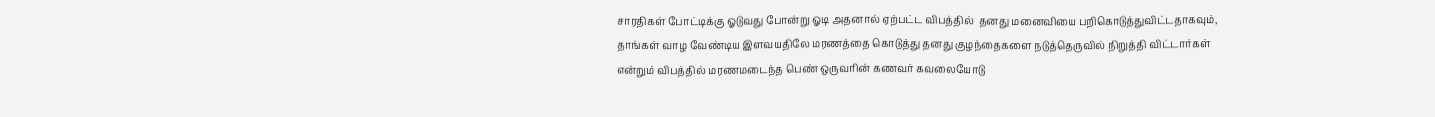சாரதிகள் போட்டிக்கு ஓடுவது போன்று ஓடி அதனால் ஏற்பட்ட விபத்தில்  தனது மனைவியை பறிகொடுத்துவிட்டதாகவும், தாங்கள் வாழ வேண்டிய இளவயதிலே மரணத்தை கொடுத்து தனது குழந்தைகளை நடுத்தெருவில் நிறுத்தி விட்டார்கள் என்றும் விபத்தில் மரணமடைந்த பெண் ஒருவரின் கணவர் கவலையோடு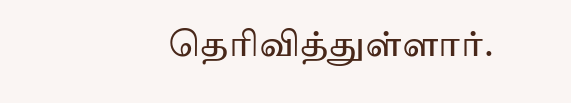தெரிவித்துள்ளார்.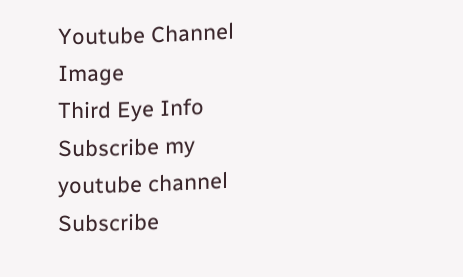Youtube Channel Image
Third Eye Info Subscribe my youtube channel
Subscribe